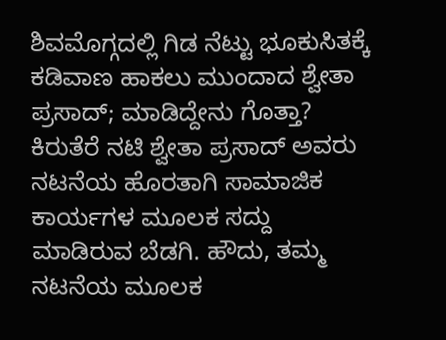ಶಿವಮೊಗ್ಗದಲ್ಲಿ ಗಿಡ ನೆಟ್ಟು ಭೂಕುಸಿತಕ್ಕೆ ಕಡಿವಾಣ ಹಾಕಲು ಮುಂದಾದ ಶ್ವೇತಾ ಪ್ರಸಾದ್; ಮಾಡಿದ್ದೇನು ಗೊತ್ತಾ?
ಕಿರುತೆರೆ ನಟಿ ಶ್ವೇತಾ ಪ್ರಸಾದ್ ಅವರು ನಟನೆಯ ಹೊರತಾಗಿ ಸಾಮಾಜಿಕ ಕಾರ್ಯಗಳ ಮೂಲಕ ಸದ್ದು ಮಾಡಿರುವ ಬೆಡಗಿ. ಹೌದು, ತಮ್ಮ ನಟನೆಯ ಮೂಲಕ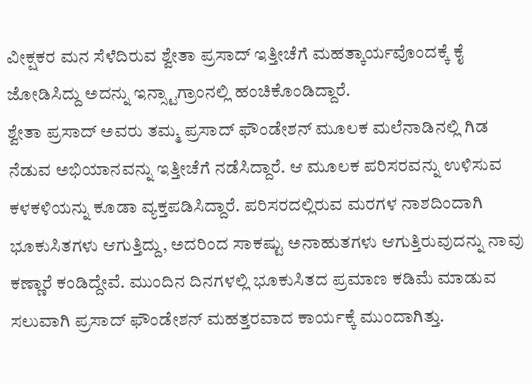ವೀಕ್ಷಕರ ಮನ ಸೆಳೆದಿರುವ ಶ್ವೇತಾ ಪ್ರಸಾದ್ ಇತ್ತೀಚೆಗೆ ಮಹತ್ಕಾರ್ಯವೊಂದಕ್ಕೆ ಕೈ ಜೋಡಿಸಿದ್ದು ಅದನ್ನು ಇನ್ಸ್ಟಾಗ್ರಾಂನಲ್ಲಿ ಹಂಚಿಕೊಂಡಿದ್ದಾರೆ.
ಶ್ವೇತಾ ಪ್ರಸಾದ್ ಅವರು ತಮ್ಮ ಪ್ರಸಾದ್ ಫೌಂಡೇಶನ್ ಮೂಲಕ ಮಲೆನಾಡಿನಲ್ಲಿ ಗಿಡ ನೆಡುವ ಅಭಿಯಾನವನ್ನು ಇತ್ತೀಚೆಗೆ ನಡೆಸಿದ್ದಾರೆ. ಆ ಮೂಲಕ ಪರಿಸರವನ್ನು ಉಳಿಸುವ ಕಳಕಳಿಯನ್ನು ಕೂಡಾ ವ್ಯಕ್ತಪಡಿಸಿದ್ದಾರೆ. ಪರಿಸರದಲ್ಲಿರುವ ಮರಗಳ ನಾಶದಿಂದಾಗಿ ಭೂಕುಸಿತಗಳು ಆಗುತ್ತಿದ್ದು, ಅದರಿಂದ ಸಾಕಷ್ಟು ಅನಾಹುತಗಳು ಆಗುತ್ತಿರುವುದನ್ನು ನಾವು ಕಣ್ಣಾರೆ ಕಂಡಿದ್ದೇವೆ. ಮುಂದಿನ ದಿನಗಳಲ್ಲಿ ಭೂಕುಸಿತದ ಪ್ರಮಾಣ ಕಡಿಮೆ ಮಾಡುವ ಸಲುವಾಗಿ ಪ್ರಸಾದ್ ಫೌಂಡೇಶನ್ ಮಹತ್ತರವಾದ ಕಾರ್ಯಕ್ಕೆ ಮುಂದಾಗಿತ್ತು.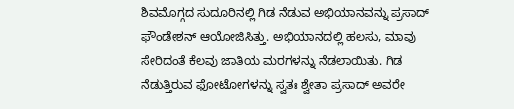ಶಿವಮೊಗ್ಗದ ಸುದೂರಿನಲ್ಲಿ ಗಿಡ ನೆಡುವ ಅಭಿಯಾನವನ್ನು ಪ್ರಸಾದ್ ಫೌಂಡೇಶನ್ ಆಯೋಜಿಸಿತ್ತು. ಅಭಿಯಾನದಲ್ಲಿ ಹಲಸು, ಮಾವು ಸೇರಿದಂತೆ ಕೆಲವು ಜಾತಿಯ ಮರಗಳನ್ನು ನೆಡಲಾಯಿತು. ಗಿಡ ನೆಡುತ್ತಿರುವ ಫೋಟೋಗಳನ್ನು ಸ್ವತಃ ಶ್ವೇತಾ ಪ್ರಸಾದ್ ಅವರೇ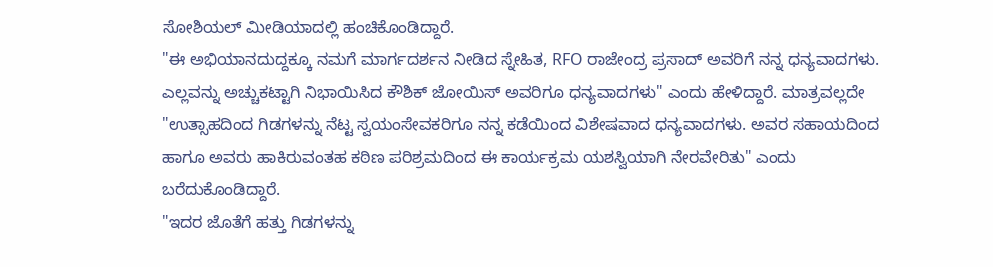ಸೋಶಿಯಲ್ ಮೀಡಿಯಾದಲ್ಲಿ ಹಂಚಿಕೊಂಡಿದ್ದಾರೆ.
"ಈ ಅಭಿಯಾನದುದ್ದಕ್ಕೂ ನಮಗೆ ಮಾರ್ಗದರ್ಶನ ನೀಡಿದ ಸ್ನೇಹಿತ, RFO ರಾಜೇಂದ್ರ ಪ್ರಸಾದ್ ಅವರಿಗೆ ನನ್ನ ಧನ್ಯವಾದಗಳು. ಎಲ್ಲವನ್ನು ಅಚ್ಚುಕಟ್ಟಾಗಿ ನಿಭಾಯಿಸಿದ ಕೌಶಿಕ್ ಜೋಯಿಸ್ ಅವರಿಗೂ ಧನ್ಯವಾದಗಳು" ಎಂದು ಹೇಳಿದ್ದಾರೆ. ಮಾತ್ರವಲ್ಲದೇ "ಉತ್ಸಾಹದಿಂದ ಗಿಡಗಳನ್ನು ನೆಟ್ಟ ಸ್ವಯಂಸೇವಕರಿಗೂ ನನ್ನ ಕಡೆಯಿಂದ ವಿಶೇಷವಾದ ಧನ್ಯವಾದಗಳು. ಅವರ ಸಹಾಯದಿಂದ ಹಾಗೂ ಅವರು ಹಾಕಿರುವಂತಹ ಕಠಿಣ ಪರಿಶ್ರಮದಿಂದ ಈ ಕಾರ್ಯಕ್ರಮ ಯಶಸ್ವಿಯಾಗಿ ನೇರವೇರಿತು" ಎಂದು ಬರೆದುಕೊಂಡಿದ್ದಾರೆ.
"ಇದರ ಜೊತೆಗೆ ಹತ್ತು ಗಿಡಗಳನ್ನು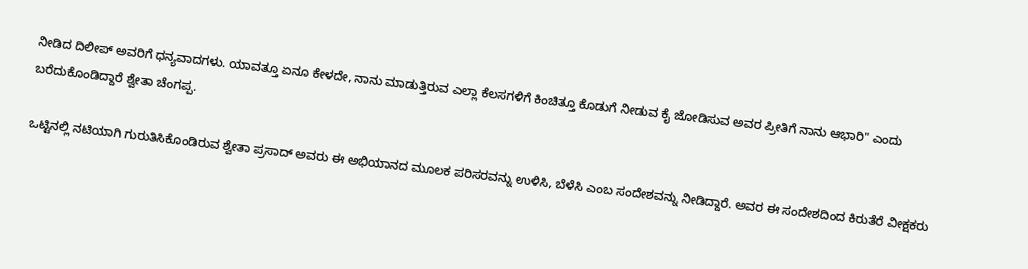ನೀಡಿದ ದಿಲೀಪ್ ಅವರಿಗೆ ಧನ್ಯವಾದಗಳು. ಯಾವತ್ತೂ ಏನೂ ಕೇಳದೇ, ನಾನು ಮಾಡುತ್ತಿರುವ ಎಲ್ಲಾ ಕೆಲಸಗಳಿಗೆ ಕಿಂಚಿತ್ತೂ ಕೊಡುಗೆ ನೀಡುವ ಕೈ ಜೋಡಿಸುವ ಅವರ ಪ್ರೀತಿಗೆ ನಾನು ಆಭಾರಿ" ಎಂದು ಬರೆದುಕೊಂಡಿದ್ದಾರೆ ಶ್ವೇತಾ ಚೆಂಗಪ್ಪ.

ಒಟ್ಟಿನಲ್ಲಿ ನಟಿಯಾಗಿ ಗುರುತಿಸಿಕೊಂಡಿರುವ ಶ್ವೇತಾ ಪ್ರಸಾದ್ ಅವರು ಈ ಅಭಿಯಾನದ ಮೂಲಕ ಪರಿಸರವನ್ನು ಉಳಿಸಿ, ಬೆಳೆಸಿ ಎಂಬ ಸಂದೇಶವನ್ನು ನೀಡಿದ್ದಾರೆ. ಅವರ ಈ ಸಂದೇಶದಿಂದ ಕಿರುತೆರೆ ವೀಕ್ಷಕರು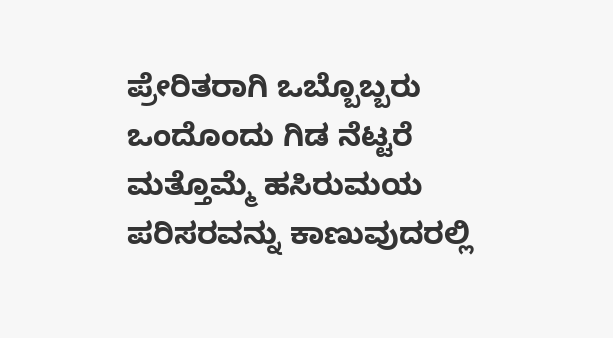ಪ್ರೇರಿತರಾಗಿ ಒಬ್ಬೊಬ್ಬರು ಒಂದೊಂದು ಗಿಡ ನೆಟ್ಟರೆ ಮತ್ತೊಮ್ಮೆ ಹಸಿರುಮಯ ಪರಿಸರವನ್ನು ಕಾಣುವುದರಲ್ಲಿ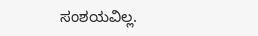ಸಂಶಯವಿಲ್ಲ.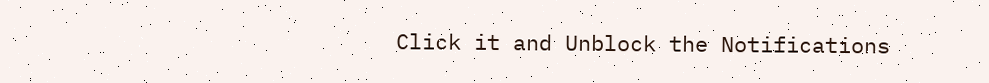Click it and Unblock the Notifications